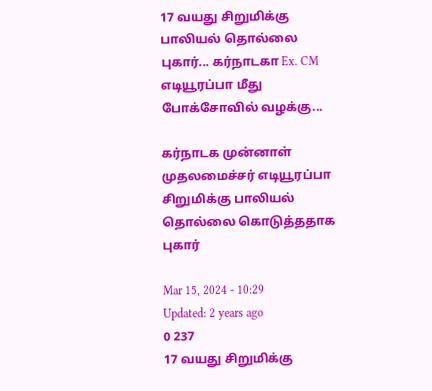17 வயது சிறுமிக்கு பாலியல் தொல்லை புகார்... கர்நாடகா Ex. CM எடியூரப்பா மீது போக்சோவில் வழக்கு...

கர்நாடக முன்னாள் முதலமைச்சர் எடியூரப்பா சிறுமிக்கு பாலியல் தொல்லை கொடுத்ததாக புகார்

Mar 15, 2024 - 10:29
Updated: 2 years ago
0 237
17 வயது சிறுமிக்கு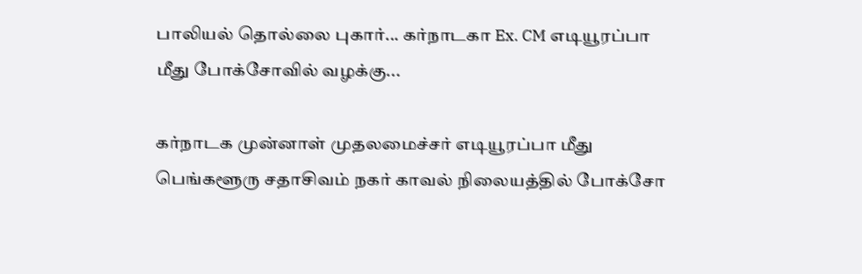பாலியல் தொல்லை புகார்... கர்நாடகா Ex. CM எடியூரப்பா மீது போக்சோவில் வழக்கு...

கர்நாடக முன்னாள் முதலமைச்சர் எடியூரப்பா மீது பெங்களூரு சதாசிவம் நகர் காவல் நிலையத்தில் போக்சோ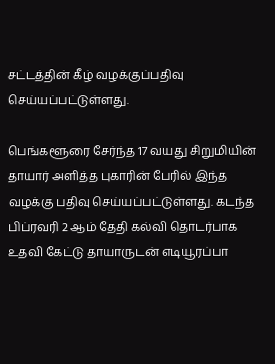சட்டத்தின் கீழ் வழக்குப்பதிவு செய்யப்பட்டுள்ளது.

பெங்களூரை சேர்ந்த 17 வயது சிறுமியின் தாயார் அளித்த புகாரின் பேரில் இந்த வழக்கு பதிவு செய்யப்பட்டுள்ளது. கடந்த பிப்ரவரி 2 ஆம் தேதி கல்வி தொடர்பாக உதவி கேட்டு தாயாருடன் எடியூரப்பா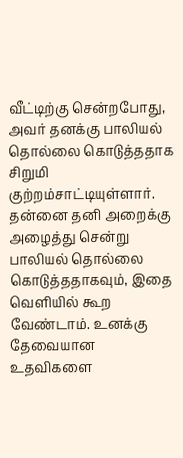வீட்டிற்கு சென்றபோது, அவர் தனக்கு பாலியல் தொல்லை கொடுத்ததாக சிறுமி குற்றம்சாட்டியுள்ளார். தன்னை தனி அறைக்கு அழைத்து சென்று பாலியல் தொல்லை கொடுத்ததாகவும், இதை வெளியில் கூற வேண்டாம். உனக்கு தேவையான உதவிகளை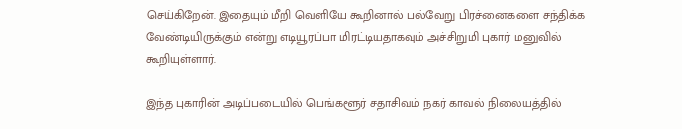செய்கிறேன். இதையும் மீறி வெளியே கூறினால் பல்வேறு பிரச்னைகளை சந்திக்க வேண்டியிருக்கும் என்று எடியூரப்பா மிரட்டியதாகவும் அச்சிறுமி புகார் மனுவில் கூறியுள்ளார்.

இந்த புகாரின் அடிப்படையில் பெங்களூர் சதாசிவம் நகர் காவல் நிலையத்தில்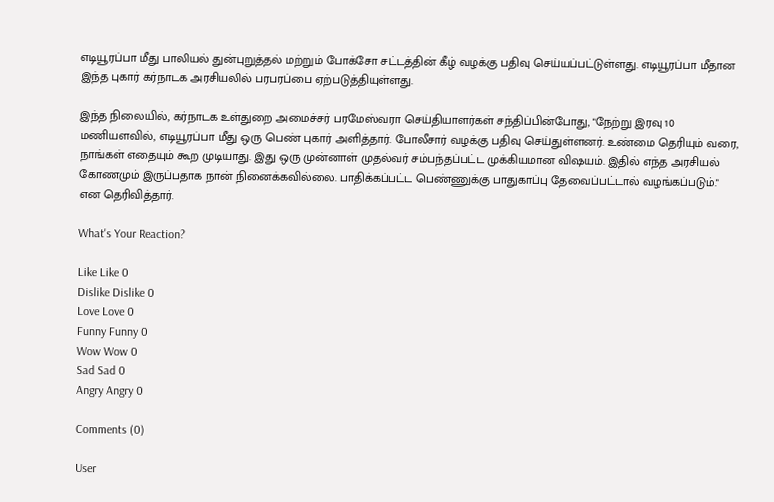எடியூரப்பா மீது பாலியல் துன்புறுத்தல் மற்றும் போக்சோ சட்டத்தின் கீழ் வழக்கு பதிவு செய்யப்பட்டுள்ளது. எடியூரப்பா மீதான இந்த புகார் கர்நாடக அரசியலில் பரபரப்பை ஏற்படுத்தியுள்ளது.

இந்த நிலையில், கர்நாடக உள்துறை அமைச்சர் பரமேஸ்வரா செய்தியாளர்கள் சந்திப்பின்போது, "நேற்று இரவு 10 மணியளவில், எடியூரப்பா மீது ஒரு பெண் புகார் அளித்தார். போலீசார் வழக்கு பதிவு செய்துள்ளனர். உண்மை தெரியும் வரை, நாங்கள் எதையும் கூற முடியாது. இது ஒரு முன்னாள் முதல்வர் சம்பந்தப்பட்ட முக்கியமான விஷயம். இதில் எந்த அரசியல் கோணமும் இருப்பதாக நான் நினைக்கவில்லை. பாதிக்கப்பட்ட பெண்ணுக்கு பாதுகாப்பு தேவைப்பட்டால் வழங்கப்படும்." என தெரிவித்தார்.

What's Your Reaction?

Like Like 0
Dislike Dislike 0
Love Love 0
Funny Funny 0
Wow Wow 0
Sad Sad 0
Angry Angry 0

Comments (0)

User